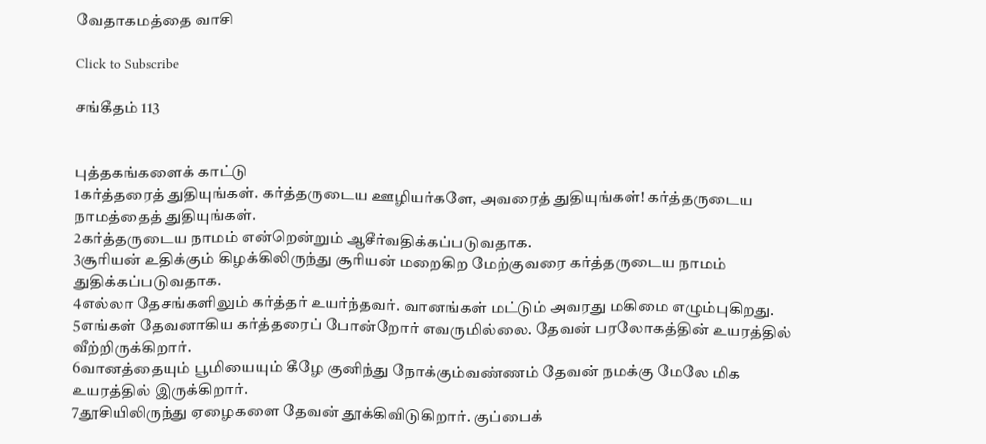வேதாகமத்தை வாசி

Click to Subscribe

சங்கீதம் 113


புத்தகங்களைக் காட்டு
1கர்த்தரைத் துதியுங்கள். கர்த்தருடைய ஊழியர்களே, அவரைத் துதியுங்கள்! கர்த்தருடைய நாமத்தைத் துதியுங்கள்.
2கர்த்தருடைய நாமம் என்றென்றும் ஆசீர்வதிக்கப்படுவதாக.
3சூரியன் உதிக்கும் கிழக்கிலிருந்து சூரியன் மறைகிற மேற்குவரை கர்த்தருடைய நாமம் துதிக்கப்படுவதாக.
4எல்லா தேசங்களிலும் கர்த்தர் உயர்ந்தவர். வானங்கள் மட்டும் அவரது மகிமை எழும்புகிறது.
5எங்கள் தேவனாகிய கர்த்தரைப் போன்றோர் எவருமில்லை. தேவன் பரலோகத்தின் உயரத்தில் வீற்றிருக்கிறார்.
6வானத்தையும் பூமியையும் கீழே குனிந்து நோக்கும்வண்ணம் தேவன் நமக்கு மேலே மிக உயரத்தில் இருக்கிறார்.
7தூசியிலிருந்து ஏழைகளை தேவன் தூக்கிவிடுகிறார். குப்பைக்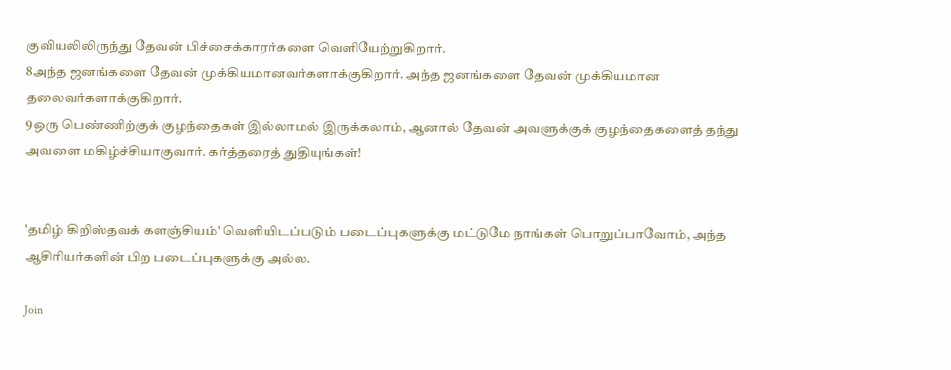குவியலிலிருந்து தேவன் பிச்சைக்காரர்களை வெளியேற்றுகிறார்.
8அந்த ஜனங்களை தேவன் முக்கியமானவர்களாக்குகிறார். அந்த ஜனங்களை தேவன் முக்கியமான தலைவர்களாக்குகிறார்.
9ஒரு பெண்ணிற்குக் குழந்தைகள் இல்லாமல் இருக்கலாம், ஆனால் தேவன் அவளுக்குக் குழந்தைகளைத் தந்து அவளை மகிழ்ச்சியாகுவார். கர்த்தரைத் துதியுங்கள்!


'தமிழ் கிறிஸ்தவக் களஞ்சியம்' வெளியிடப்படும் படைப்புகளுக்கு மட்டுமே நாங்கள் பொறுப்பாவோம், அந்த ஆசிரியர்களின் பிற படைப்புகளுக்கு அல்ல.

Join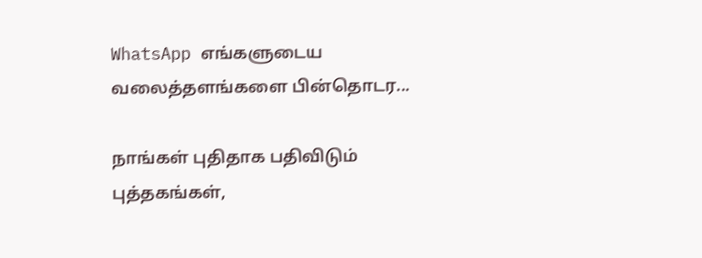WhatsApp எங்களுடைய வலைத்தளங்களை பின்தொடர...

நாங்கள் புதிதாக பதிவிடும் புத்தகங்கள்,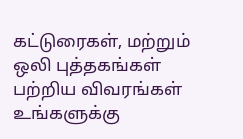கட்டுரைகள், மற்றும் ஒலி புத்தகங்கள் பற்றிய விவரங்கள் உங்களுக்கு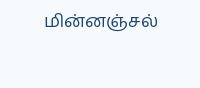மின்னஞ்சல்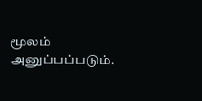மூலம் அனுப்பப்படும்.